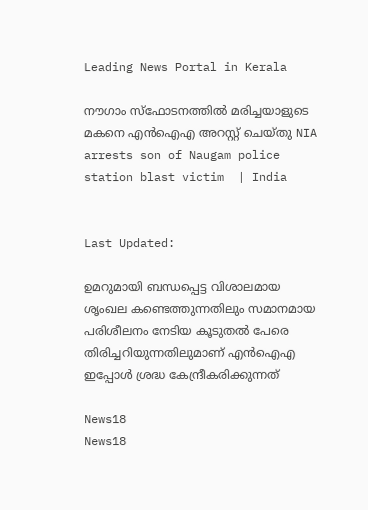Leading News Portal in Kerala

നൗഗാം സ്ഫോടനത്തിൽ മരിച്ചയാളുടെ മകനെ എൻഐഎ അറസ്റ്റ് ചെയ്തു NIA arrests son of Naugam police station blast victim  | India


Last Updated:

ഉമറുമായി ബന്ധപ്പെട്ട വിശാലമായ ശൃംഖല കണ്ടെത്തുന്നതിലും സമാനമായ പരിശീലനം നേടിയ കൂടുതൽ പേരെ തിരിച്ചറിയുന്നതിലുമാണ് എൻ‌ഐ‌എ ഇപ്പോൾ ശ്രദ്ധ കേന്ദ്രീകരിക്കുന്നത്

News18
News18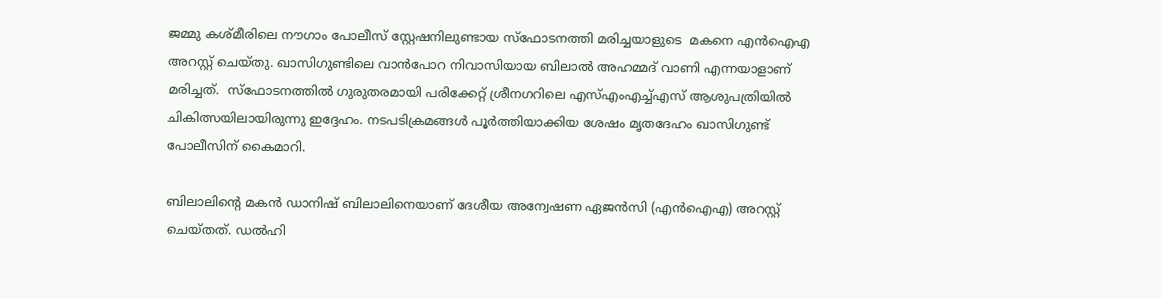ജമ്മു കശ്മീരിലെ നൗഗാം പോലീസ് സ്റ്റേഷനിലുണ്ടായ സ്ഫോടനത്തി മരിച്ചയാളുടെ  മകനെ എൻഐഎ അറസ്റ്റ് ചെയ്തു. ഖാസിഗുണ്ടിലെ വാൻപോറ നിവാസിയായ ബിലാൽ അഹമ്മദ് വാണി എന്നയാളാണ് മരിച്ചത്.  സ്ഫോടനത്തിൽ ഗുരുതരമായി പരിക്കേറ്റ് ശ്രീനഗറിലെ എസ്എംഎച്ച്എസ് ആശുപത്രിയിൽ ചികിത്സയിലായിരുന്നു ഇദ്ദേഹം. നടപടിക്രമങ്ങൾ പൂർത്തിയാക്കിയ ശേഷം മൃതദേഹം ഖാസിഗുണ്ട് പോലീസിന് കൈമാറി.

ബിലാലിന്റെ മകൻ ഡാനിഷ് ബിലാലിനെയാണ് ദേശീയ അന്വേഷണ ഏജൻസി (എൻ‌ഐ‌എ) അറസ്റ്റ് ചെയ്തത്. ഡൽഹി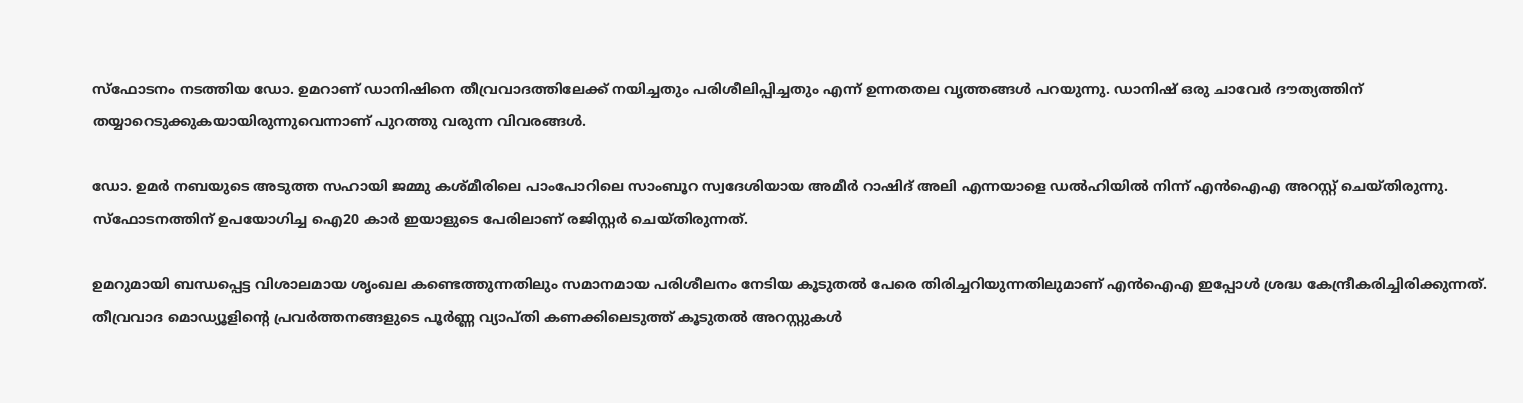സ്‌ഫോടനം നടത്തിയ ഡോ. ഉമറാണ് ഡാനിഷിനെ തീവ്രവാദത്തിലേക്ക് നയിച്ചതും പരിശീലിപ്പിച്ചതും എന്ന് ഉന്നതതല വൃത്തങ്ങൾ പറയുന്നു. ഡാനിഷ് ഒരു ചാവേർ ദൗത്യത്തിന് തയ്യാറെടുക്കുകയായിരുന്നുവെന്നാണ് പുറത്തു വരുന്ന വിവരങ്ങൾ.

ഡോ. ഉമർ നബയുടെ അടുത്ത സഹായി ജമ്മു കശ്മീരിലെ പാംപോറിലെ സാംബൂറ സ്വദേശിയായ അമീർ റാഷിദ് അലി എന്നയാളെ ഡൽഹിയിൽ നിന്ന് എൻഐഎ അറസ്റ്റ് ചെയ്തിരുന്നു. സ്ഫോടനത്തിന് ഉപയോഗിച്ച ഐ20 കാർ ഇയാളുടെ പേരിലാണ് രജിസ്റ്റർ ചെയ്തിരുന്നത്.

ഉമറുമായി ബന്ധപ്പെട്ട വിശാലമായ ശൃംഖല കണ്ടെത്തുന്നതിലും സമാനമായ പരിശീലനം നേടിയ കൂടുതൽ പേരെ തിരിച്ചറിയുന്നതിലുമാണ് എൻ‌ഐ‌എ ഇപ്പോൾ ശ്രദ്ധ കേന്ദ്രീകരിച്ചിരിക്കുന്നത്. തീവ്രവാദ മൊഡ്യൂളിന്റെ പ്രവർത്തനങ്ങളുടെ പൂർണ്ണ വ്യാപ്തി കണക്കിലെടുത്ത് കൂടുതൽ അറസ്റ്റുകൾ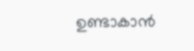ഉണ്ടാകാൻ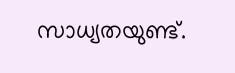സാധ്യതയുണ്ട്.